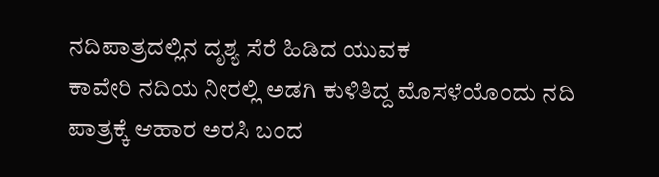ನದಿಪಾತ್ರದಲ್ಲಿನ ದೃಶ್ಯ ಸೆರೆ ಹಿಡಿದ ಯುವಕ
ಕಾವೇರಿ ನದಿಯ ನೀರಲ್ಲಿ ಅಡಗಿ ಕುಳಿತಿದ್ದ ಮೊಸಳೆಯೊಂದು ನದಿ ಪಾತ್ರಕ್ಕೆ ಆಹಾರ ಅರಸಿ ಬಂದ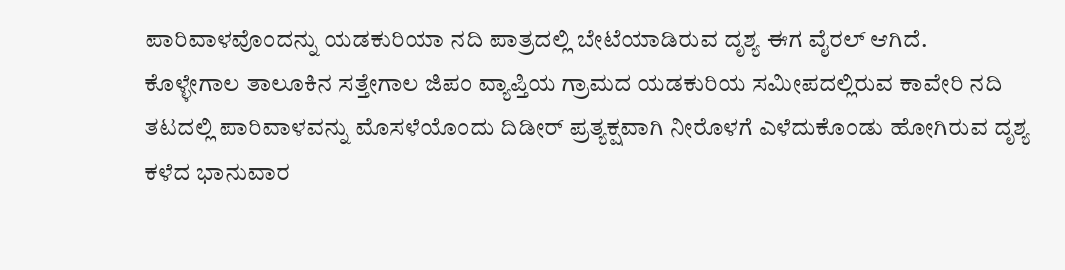ಪಾರಿವಾಳವೊಂದನ್ನು ಯಡಕುರಿಯಾ ನದಿ ಪಾತ್ರದಲ್ಲಿ ಬೇಟೆಯಾಡಿರುವ ದೃಶ್ಯ ಈಗ ವೈರಲ್ ಆಗಿದೆ.
ಕೊಳ್ಳೇಗಾಲ ತಾಲೂಕಿನ ಸತ್ತೇಗಾಲ ಜಿಪಂ ವ್ಯಾಪ್ತಿಯ ಗ್ರಾಮದ ಯಡಕುರಿಯ ಸಮೀಪದಲ್ಲಿರುವ ಕಾವೇರಿ ನದಿ ತಟದಲ್ಲಿ ಪಾರಿವಾಳವನ್ನು ಮೊಸಳೆಯೊಂದು ದಿಡೀರ್ ಪ್ರತ್ಯಕ್ಷವಾಗಿ ನೀರೊಳಗೆ ಎಳೆದುಕೊಂಡು ಹೋಗಿರುವ ದೃಶ್ಯ ಕಳೆದ ಭಾನುವಾರ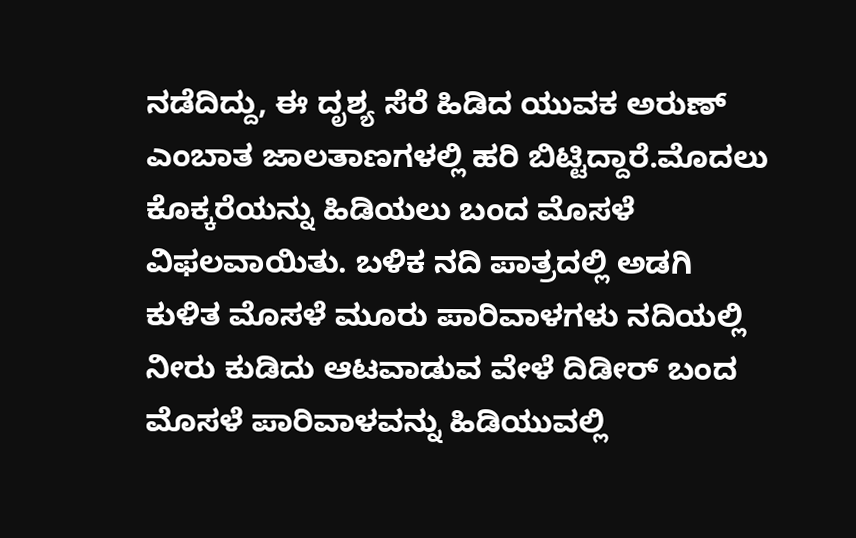ನಡೆದಿದ್ದು, ಈ ದೃಶ್ಯ ಸೆರೆ ಹಿಡಿದ ಯುವಕ ಅರುಣ್ ಎಂಬಾತ ಜಾಲತಾಣಗಳಲ್ಲಿ ಹರಿ ಬಿಟ್ಟಿದ್ದಾರೆ.ಮೊದಲು ಕೊಕ್ಕರೆಯನ್ನು ಹಿಡಿಯಲು ಬಂದ ಮೊಸಳೆ ವಿಫಲವಾಯಿತು. ಬಳಿಕ ನದಿ ಪಾತ್ರದಲ್ಲಿ ಅಡಗಿ ಕುಳಿತ ಮೊಸಳೆ ಮೂರು ಪಾರಿವಾಳಗಳು ನದಿಯಲ್ಲಿ ನೀರು ಕುಡಿದು ಆಟವಾಡುವ ವೇಳೆ ದಿಡೀರ್ ಬಂದ ಮೊಸಳೆ ಪಾರಿವಾಳವನ್ನು ಹಿಡಿಯುವಲ್ಲಿ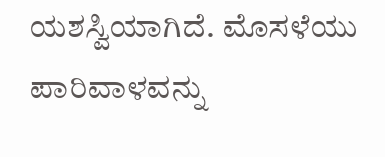ಯಶಸ್ವಿಯಾಗಿದೆ. ಮೊಸಳೆಯು ಪಾರಿವಾಳವನ್ನು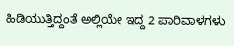ಹಿಡಿಯುತ್ತಿದ್ದಂತೆ ಅಲ್ಲಿಯೇ ಇದ್ದ 2 ಪಾರಿವಾಳಗಳು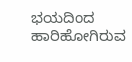ಭಯದಿಂದ ಹಾರಿಹೋಗಿರುವ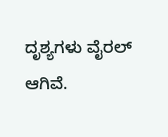ದೃಶ್ಯಗಳು ವೈರಲ್ ಆಗಿವೆ.